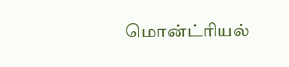மொன்ட்ரியல்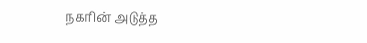நகரின் அடுத்த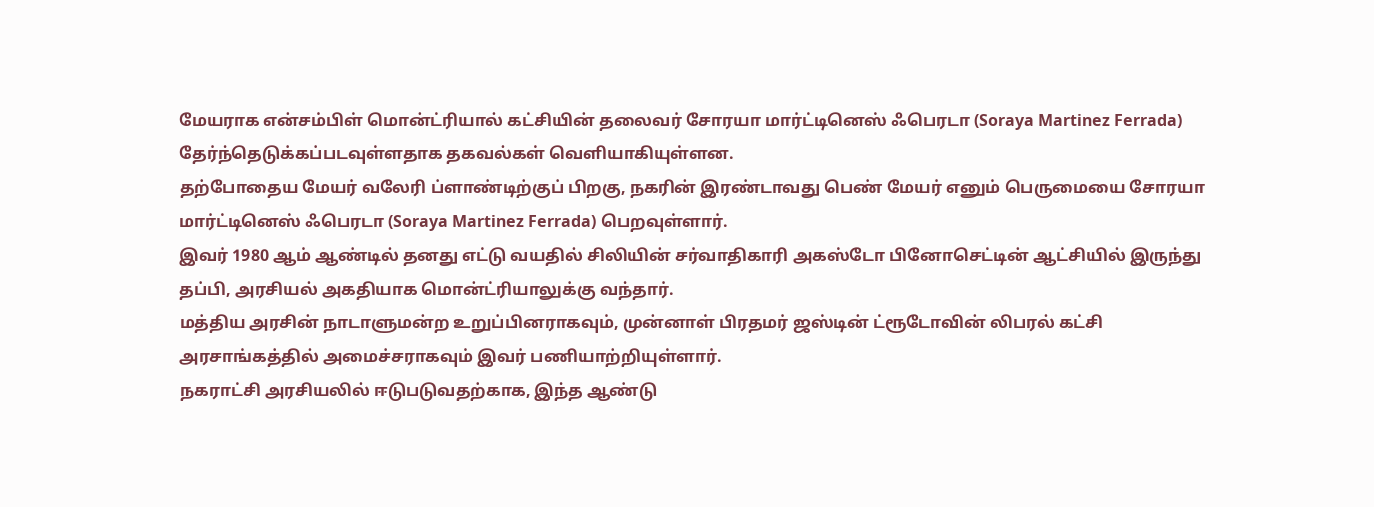மேயராக என்சம்பிள் மொன்ட்ரியால் கட்சியின் தலைவர் சோரயா மார்ட்டினெஸ் ஃபெரடா (Soraya Martinez Ferrada) தேர்ந்தெடுக்கப்படவுள்ளதாக தகவல்கள் வெளியாகியுள்ளன.
தற்போதைய மேயர் வலேரி ப்ளாண்டிற்குப் பிறகு, நகரின் இரண்டாவது பெண் மேயர் எனும் பெருமையை சோரயா மார்ட்டினெஸ் ஃபெரடா (Soraya Martinez Ferrada) பெறவுள்ளார்.
இவர் 1980 ஆம் ஆண்டில் தனது எட்டு வயதில் சிலியின் சர்வாதிகாரி அகஸ்டோ பினோசெட்டின் ஆட்சியில் இருந்து தப்பி, அரசியல் அகதியாக மொன்ட்ரியாலுக்கு வந்தார்.
மத்திய அரசின் நாடாளுமன்ற உறுப்பினராகவும், முன்னாள் பிரதமர் ஜஸ்டின் ட்ரூடோவின் லிபரல் கட்சி அரசாங்கத்தில் அமைச்சராகவும் இவர் பணியாற்றியுள்ளார்.
நகராட்சி அரசியலில் ஈடுபடுவதற்காக, இந்த ஆண்டு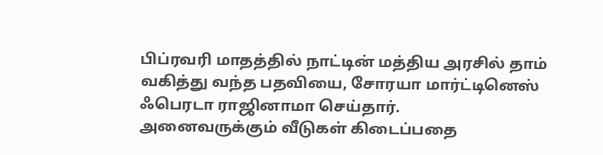பிப்ரவரி மாதத்தில் நாட்டின் மத்திய அரசில் தாம் வகித்து வந்த பதவியை, சோரயா மார்ட்டினெஸ் ஃபெரடா ராஜினாமா செய்தார்.
அனைவருக்கும் வீடுகள் கிடைப்பதை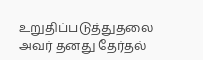உறுதிப்படுத்துதலை அவர் தனது தேர்தல்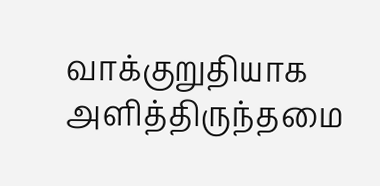வாக்குறுதியாக அளித்திருந்தமை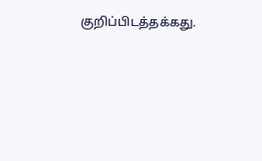குறிப்பிடத்தக்கது.